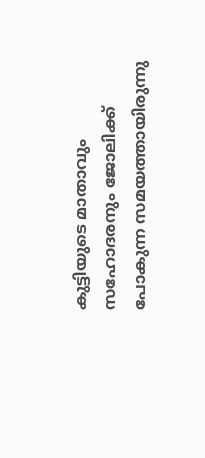കുട്ടിയുടെ മാതാവും സഹോദരനും ജോലിക്ക് പോകുന്ന സമയത്തായിരുന്നു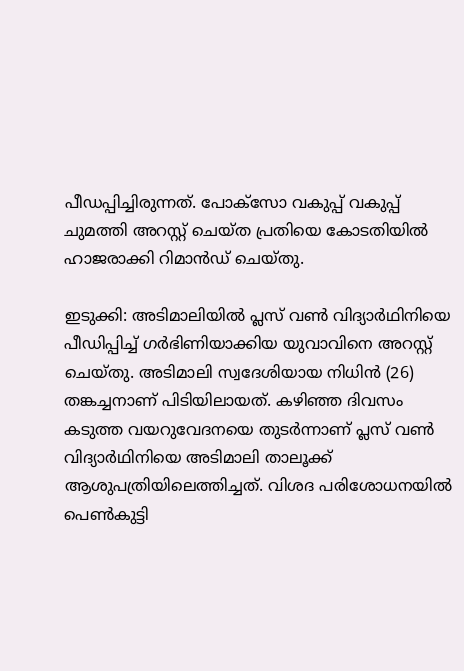പീഡപ്പിച്ചിരുന്നത്. പോക്സോ വകുപ്പ് വകുപ്പ് ചുമത്തി അറസ്റ്റ് ചെയ്ത പ്രതിയെ കോടതിയിൽ ഹാജരാക്കി റിമാൻഡ് ചെയ്തു.

ഇടുക്കി: അടിമാലിയിൽ പ്ലസ് വൺ വിദ്യാർഥിനിയെ പീഡിപ്പിച്ച് ഗര്‍ഭിണിയാക്കിയ യുവാവിനെ അറസ്റ്റ് ചെയ്തു. അടിമാലി സ്വദേശിയായ നിധിൻ (26) തങ്കച്ചനാണ് പിടിയിലായത്. കഴിഞ്ഞ ദിവസം കടുത്ത വയറുവേദനയെ തുടർന്നാണ് പ്ലസ് വൺ വിദ്യാർഥിനിയെ അടിമാലി താലൂക്ക് ആശുപത്രിയിലെത്തിച്ചത്. വിശദ പരിശോധനയിൽ പെൺകുട്ടി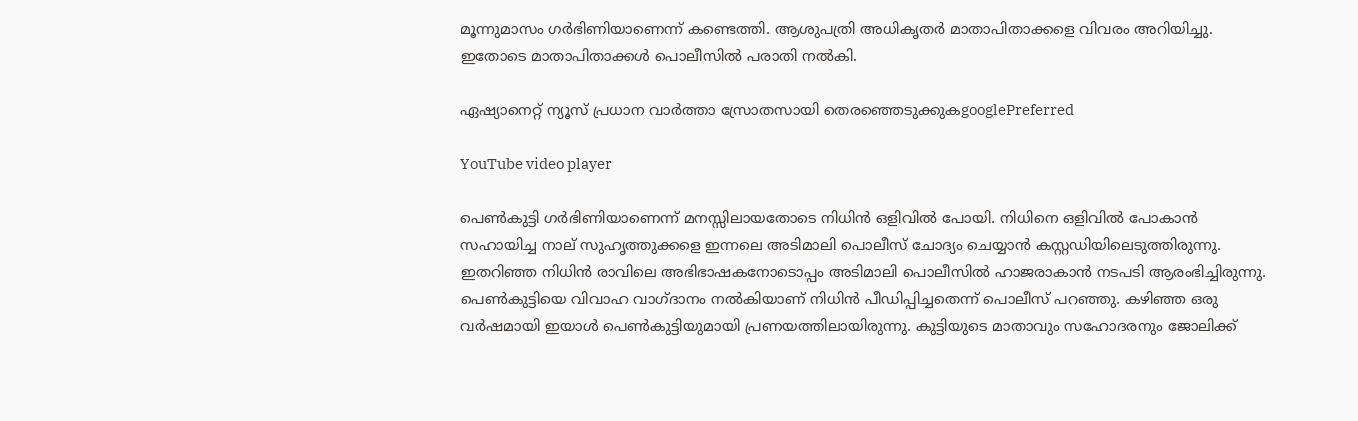മൂന്നുമാസം ഗർഭിണിയാണെന്ന് കണ്ടെത്തി. ആശുപത്രി അധികൃതർ മാതാപിതാക്കളെ വിവരം അറിയിച്ചു. ഇതോടെ മാതാപിതാക്കൾ പൊലീസിൽ പരാതി നൽകി.

ഏഷ്യാനെറ്റ് ന്യൂസ് പ്രധാന വാർത്താ സ്രോതസായി തെരഞ്ഞെടുക്കുകgooglePreferred

YouTube video player

പെൺകുട്ടി ഗർഭിണിയാണെന്ന് മനസ്സിലായതോടെ നിധിന്‍ ഒളിവിൽ പോയി. നിധിനെ ഒളിവിൽ പോകാൻ സഹായിച്ച നാല് സുഹൃത്തുക്കളെ ഇന്നലെ അടിമാലി പൊലീസ് ചോദ്യം ചെയ്യാൻ കസ്റ്റഡിയിലെടുത്തിരുന്നു. ഇതറിഞ്ഞ നിധിൻ രാവിലെ അഭിഭാഷകനോടൊപ്പം അടിമാലി പൊലീസിൽ ഹാജരാകാൻ നടപടി ആരംഭിച്ചിരുന്നു. പെൺകുട്ടിയെ വിവാഹ വാഗ്ദാനം നല്‍കിയാണ് നിധിൻ പീഡിപ്പിച്ചതെന്ന് പൊലീസ് പറഞ്ഞു. കഴിഞ്ഞ ഒരു വർഷമായി ഇയാൾ പെൺകുട്ടിയുമായി പ്രണയത്തിലായിരുന്നു. കുട്ടിയുടെ മാതാവും സഹോദരനും ജോലിക്ക്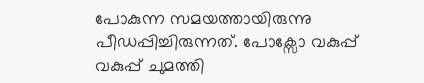പോകുന്ന സമയത്തായിരുന്നു പീഡപ്പിച്ചിരുന്നത്. പോക്സോ വകുപ്പ് വകുപ്പ് ചുമത്തി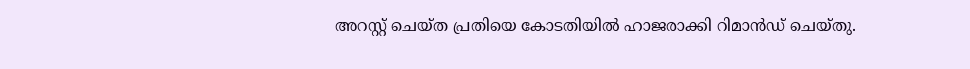അറസ്റ്റ് ചെയ്ത പ്രതിയെ കോടതിയിൽ ഹാജരാക്കി റിമാൻഡ് ചെയ്തു.